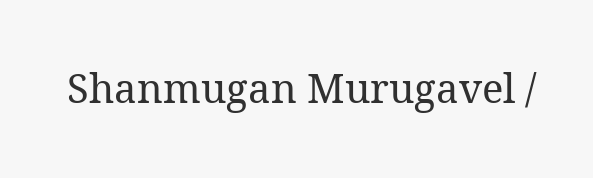Shanmugan Murugavel /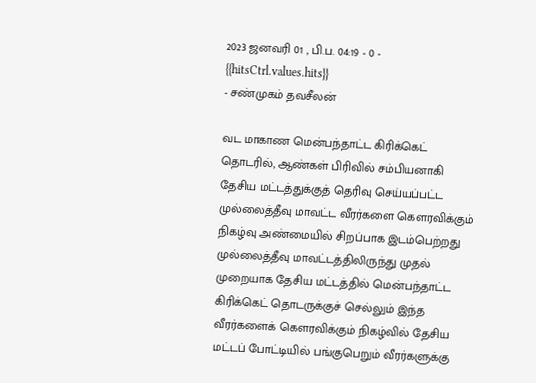2023 ஜனவரி 01 , பி.ப. 04:19 - 0 - {{hitsCtrl.values.hits}}
- சண்முகம் தவசீலன்

வட மாகாண மென்பந்தாட்ட கிரிக்கெட் தொடரில், ஆண்கள் பிரிவில் சம்பியனாகி தேசிய மட்டத்துக்குத் தெரிவு செய்யப்பட்ட முல்லைத்தீவு மாவட்ட வீரர்களை கௌரவிக்கும் நிகழ்வு அண்மையில் சிறப்பாக இடம்பெற்றது
முல்லைத்தீவு மாவட்டத்திலிருந்து முதல் முறையாக தேசிய மட்டத்தில் மென்பந்தாட்ட கிரிக்கெட் தொடருக்குச் செல்லும் இந்த வீரர்களைக் கௌரவிக்கும் நிகழ்வில் தேசிய மட்டப் போட்டியில் பங்குபெறும் வீரர்களுக்கு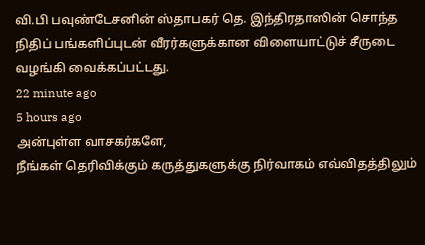வி.பி பவுண்டேசனின் ஸ்தாபகர் தெ. இந்திரதாஸின் சொந்த நிதிப் பங்களிப்புடன் வீரர்களுக்கான விளையாட்டுச் சீருடை வழங்கி வைக்கப்பட்டது.
22 minute ago
5 hours ago
அன்புள்ள வாசகர்களே,
நீங்கள் தெரிவிக்கும் கருத்துகளுக்கு நிர்வாகம் எவ்விதத்திலும்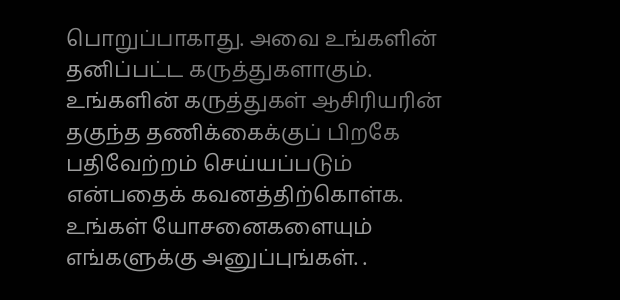பொறுப்பாகாது. அவை உங்களின் தனிப்பட்ட கருத்துகளாகும். உங்களின் கருத்துகள் ஆசிரியரின் தகுந்த தணிக்கைக்குப் பிறகே பதிவேற்றம் செய்யப்படும் என்பதைக் கவனத்திற்கொள்க. உங்கள் யோசனைகளையும் எங்களுக்கு அனுப்புங்கள். .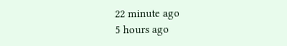22 minute ago
5 hours ago